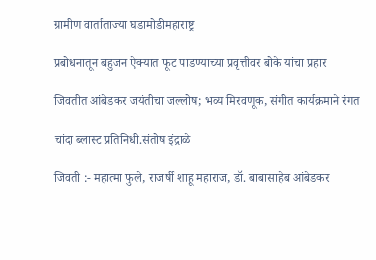ग्रामीण वार्ताताज्या घडामोडीमहाराष्ट्र

प्रबोधनातून बहुजन ऐक्यात फूट पाडण्याच्या प्रवृत्तीवर बोके यांचा प्रहार

जिवतीत आंबेडकर जयंतीचा जल्लोष; भव्य मिरवणूक, संगीत कार्यक्रमाने रंगत

चांदा ब्लास्ट प्रतिनिधी.संतोष इंद्राळे

जिवती :- महात्मा फुले, राजर्षी शाहू महाराज, डॉ. बाबासाहेब आंबेडकर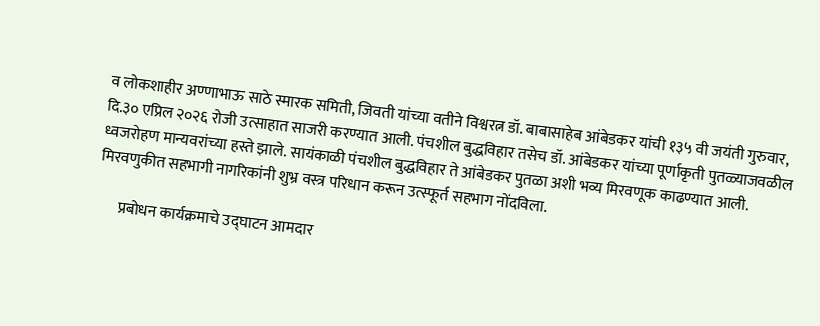व लोकशाहीर अण्णाभाऊ साठे स्मारक समिती, जिवती यांच्या वतीने विश्वरत्न डॉ. बाबासाहेब आंबेडकर यांची १३५ वी जयंती गुरुवार, दि.३० एप्रिल २०२६ रोजी उत्साहात साजरी करण्यात आली. पंचशील बुद्धविहार तसेच डॉ. आंबेडकर यांच्या पूर्णाकृती पुतळ्याजवळील ध्वजरोहण मान्यवरांच्या हस्ते झाले. सायंकाळी पंचशील बुद्धविहार ते आंबेडकर पुतळा अशी भव्य मिरवणूक काढण्यात आली. मिरवणुकीत सहभागी नागरिकांनी शुभ्र वस्त्र परिधान करून उत्स्फूर्त सहभाग नोंदविला.

       प्रबोधन कार्यक्रमाचे उद्घाटन आमदार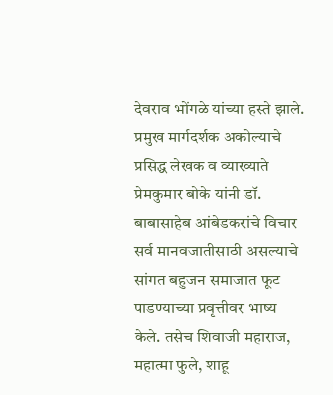देवराव भोंगळे यांच्या हस्ते झाले. प्रमुख मार्गदर्शक अकोल्याचे प्रसिद्ध लेखक व व्याख्याते प्रेमकुमार बोके यांनी डॉ. बाबासाहेब आंबेडकरांचे विचार सर्व मानवजातीसाठी असल्याचे सांगत बहुजन समाजात फूट पाडण्याच्या प्रवृत्तीवर भाष्य केले. तसेच शिवाजी महाराज, महात्मा फुले, शाहू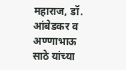महाराज, डॉ. आंबेडकर व अण्णाभाऊ साठे यांच्या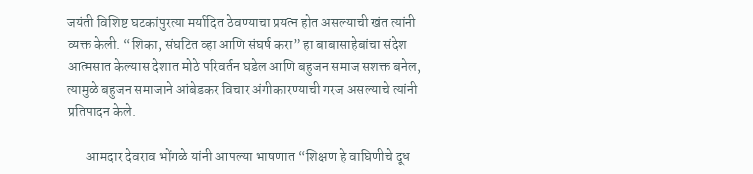जयंती विशिष्ट घटकांपुरत्या मर्यादित ठेवण्याचा प्रयत्न होत असल्याची खंत त्यांनी व्यक्त केली. “शिका, संघटित व्हा आणि संघर्ष करा” हा बाबासाहेबांचा संदेश आत्मसात केल्यास देशात मोठे परिवर्तन घडेल आणि बहुजन समाज सशक्त बनेल, त्यामुळे बहुजन समाजाने आंबेडकर विचार अंगीकारण्याची गरज असल्याचे त्यांनी प्रतिपादन केले.

       आमदार देवराव भोंगळे यांनी आपल्या भाषणात “शिक्षण हे वाघिणीचे दूध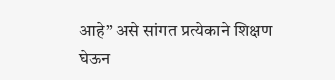आहे” असे सांगत प्रत्येकाने शिक्षण घेऊन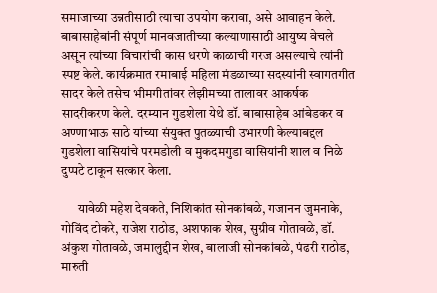समाजाच्या उन्नतीसाठी त्याचा उपयोग करावा, असे आवाहन केले. बाबासाहेबांनी संपूर्ण मानवजातीच्या कल्याणासाठी आयुष्य वेचले असून त्यांच्या विचारांची कास धरणे काळाची गरज असल्याचे त्यांनी स्पष्ट केले. कार्यक्रमात रमाबाई महिला मंडळाच्या सदस्यांनी स्वागतगीत सादर केले तसेच भीमगीतांवर लेझीमच्या तालावर आकर्षक सादरीकरण केले. दरम्यान गुडशेला येथे डॉ. बाबासाहेब आंबेडकर व अण्णाभाऊ साठे यांच्या संयुक्त पुतळ्याची उभारणी केल्याबद्दल गुडशेला वासियांचे परमडोली व मुकदमगुडा वासियांनी शाल व निळे दुप्पटे टाकून सत्कार केला.

      यावेळी महेश देवकते, निशिकांत सोनकांबळे, गजानन जुमनाके, गोविंद टोकरे, राजेश राठोड, अशफाक शेख, सुग्रीव गोतावळे, डॉ. अंकुश गोतावळे, जमालुद्दीन शेख, बालाजी सोनकांबळे, पंढरी राठोड, मारुती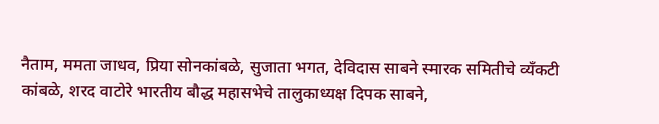नैताम, ममता जाधव, प्रिया सोनकांबळे, सुजाता भगत, देविदास साबने स्मारक समितीचे व्यँकटी कांबळे, शरद वाटोरे भारतीय बौद्ध महासभेचे तालुकाध्यक्ष दिपक साबने,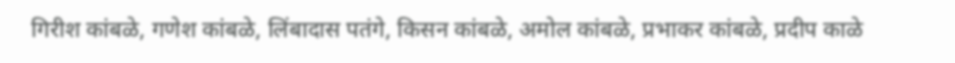गिरीश कांबळे, गणेश कांबळे, लिंबादास पतंगे, किसन कांबळे, अमोल कांबळे, प्रभाकर कांबळे, प्रदीप काळे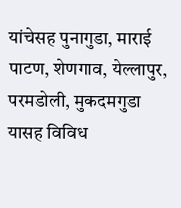यांचेसह पुनागुडा, माराई पाटण, शेणगाव, येल्लापुर, परमडोली, मुकदमगुडा यासह विविध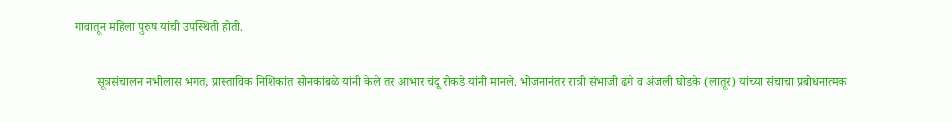गावातून महिला पुरुष यांची उपस्थिती होती.

       सूत्रसंचालन नभीलास भगत, प्रास्ताविक निशिकांत सोनकांबळे यांनी केले तर आभार चंदू रोकडे यांनी मानले. भोजनानंतर रात्री संभाजी ढगे व अंजली घोडके (लातूर) यांच्या संचाचा प्रबोधनात्मक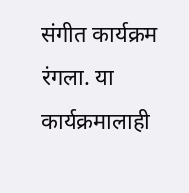संगीत कार्यक्रम रंगला. या कार्यक्रमालाही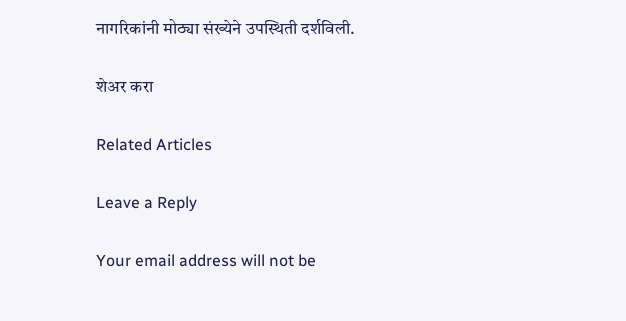नागरिकांनी मोठ्या संख्येने उपस्थिती दर्शविली.

शेअर करा

Related Articles

Leave a Reply

Your email address will not be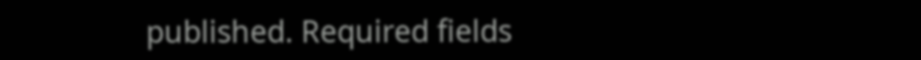published. Required fields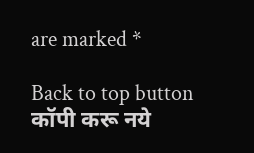are marked *

Back to top button
कॉपी करू नये